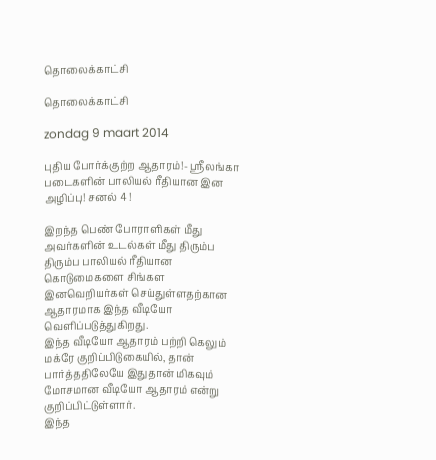தொலைக்காட்சி

தொலைக்காட்சி

zondag 9 maart 2014

புதிய போர்க்குற்ற ஆதாரம்!- ஸ்ரீலங்கா படைகளின் பாலியல் ரீதியான இன அழிப்பு! சனல் 4 !

இறந்த பெண் போராளிகள் மீது அவர்களின் உடல்கள் மீது திரும்ப திரும்ப பாலியல் ரீதியான கொடுமைகளை சிங்கள இனவெறியர்கள் செய்துள்ளதற்கான ஆதாரமாக இந்த வீடியோ வெளிப்படுத்துகிறது.
இந்த வீடியோ ஆதாரம் பற்றி கெலும் மக்ரே குறிப்பிடுகையில், தான் பார்த்ததிலேயே இதுதான் மிகவும் மோசமான வீடியோ ஆதாரம் என்று குறிப்பிட்டுள்ளார்.
இந்த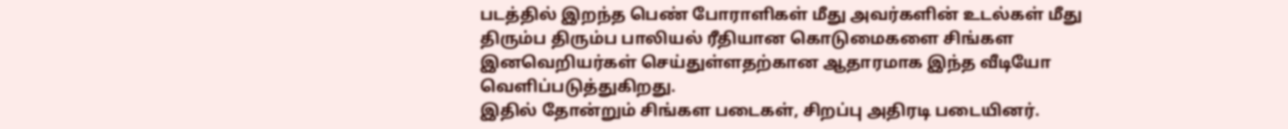படத்தில் இறந்த பெண் போராளிகள் மீது அவர்களின் உடல்கள் மீது திரும்ப திரும்ப பாலியல் ரீதியான கொடுமைகளை சிங்கள இனவெறியர்கள் செய்துள்ளதற்கான ஆதாரமாக இந்த வீடியோ வெளிப்படுத்துகிறது.
இதில் தோன்றும் சிங்கள படைகள், சிறப்பு அதிரடி படையினர்.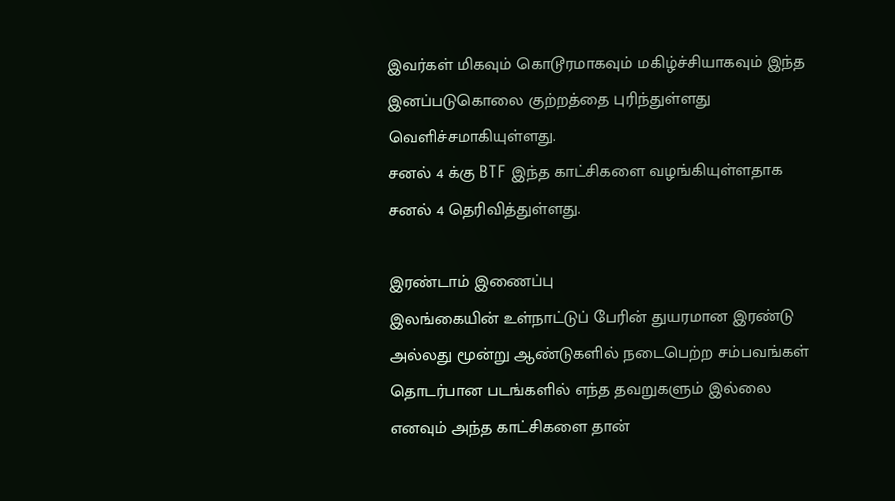இவர்கள் மிகவும் கொடூரமாகவும் மகிழ்ச்சியாகவும் இந்த இனப்படுகொலை குற்றத்தை புரிந்துள்ளது வெளிச்சமாகியுள்ளது.
சனல் 4 க்கு BTF இந்த காட்சிகளை வழங்கியுள்ளதாக சனல் 4 தெரிவித்துள்ளது.

இரண்டாம் இணைப்பு
இலங்கையின் உள்நாட்டுப் பேரின் துயரமான இரண்டு அல்லது மூன்று ஆண்டுகளில் நடைபெற்ற சம்பவங்கள் தொடர்பான படங்களில் எந்த தவறுகளும் இல்லை எனவும் அந்த காட்சிகளை தான்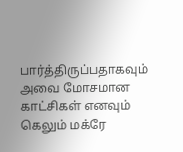பார்த்திருப்பதாகவும் அவை மோசமான காட்சிகள் எனவும் கெலும் மக்ரே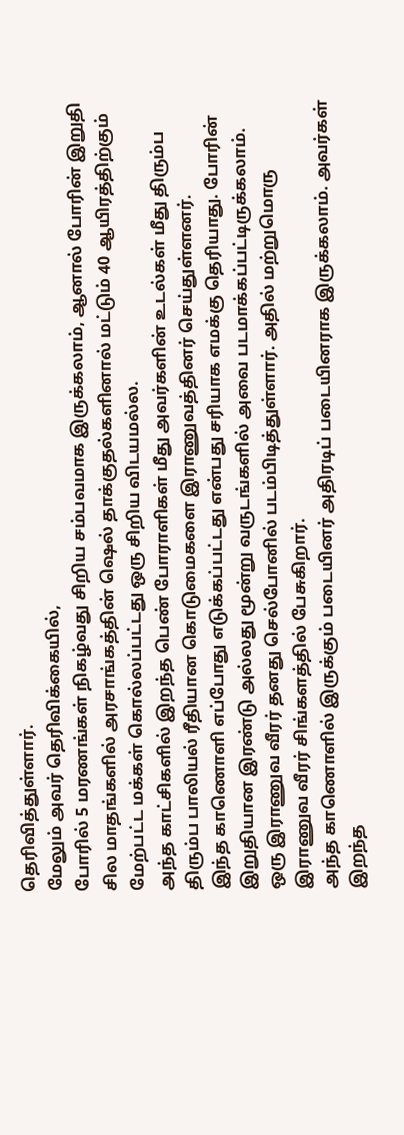தெரிவித்துள்ளார்.
மேலும் அவர் தெரிவிக்கையில்,
போரில் 5 மரணங்கள் நிகழ்வது சிறிய சம்பவமாக இருக்கலாம், ஆனால் போரின் இறுதி சில மாதங்களில் அரசாங்கத்தின் ஷெல் தாக்குதல்களினால் மட்டும் 40 ஆயிரத்திற்கும் மேற்பட்ட மக்கள் கொல்லப்பட்டது ஒரு சிறிய விடயமல்ல.
அந்த காட்சிகளில் இறந்த பெண் போராளிகள் மீது அவர்களின் உடல்கள் மீது திரும்ப திரும்ப பாலியல் ரீதியான கொடுமைகளை இராணுவத்தினர் செய்துள்ளனர்.
இந்த காணொளி எப்போது எடுக்கப்பட்டது என்பது சரியாக எமக்கு தெரியாது. போரின் இறுதியான இரண்டு அல்லது மூன்று வருடங்களில் அவை படமாக்கப்பட்டிருக்கலாம்.
ஒரு இராணுவ வீரர் தனது செல்போனில் படம்பிடித்துள்ளார். அதில் மற்றுமொரு இராணுவ வீரர் சிங்களத்தில் பேசுகிறார்.
அந்த காணொளில் இருக்கும் படையினர் அதிரடிப் படையினராக இருக்கலாம். அவர்கள் இறந்த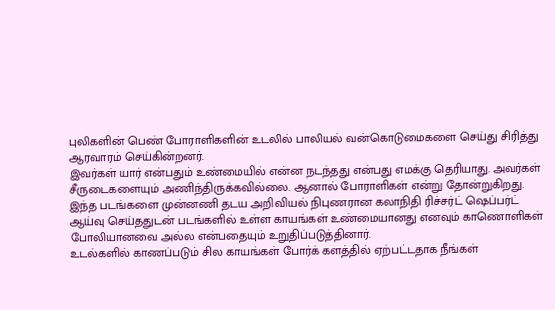புலிகளின் பெண் போராளிகளின் உடலில் பாலியல் வன்கொடுமைகளை செய்து சிரித்து ஆரவாரம் செய்கின்றனர்.
இவர்கள் யார் என்பதும் உண்மையில் என்ன நடந்தது என்பது எமக்கு தெரியாது. அவர்கள் சீருடைகளையும் அணிந்திருக்கவில்லை. ஆனால் போராளிகள் என்று தோன்றுகிறது.
இந்த படங்களை முன்னணி தடய அறிவியல் நிபுணரான கலாநிதி ரிச்சர்ட் ஷெப்பர்ட் ஆய்வு செய்ததுடன் படங்களில் உள்ள காயங்கள் உண்மையானது எனவும் காணொளிகள் போலியானவை அல்ல என்பதையும் உறுதிப்படுத்தினார்.
உடல்களில் காணப்படும் சில காயங்கள் போர்க் களத்தில் ஏற்பட்டதாக நீங்கள்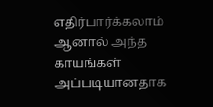எதிர்பார்க்கலாம் ஆனால் அந்த காயங்கள் அப்படியானதாக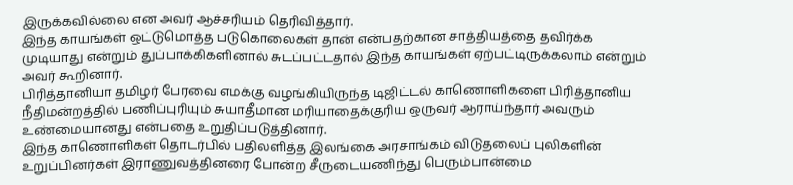இருக்கவில்லை என அவர் ஆச்சரியம் தெரிவித்தார்.
இந்த காயங்கள் ஒட்டுமொத்த படுகொலைகள் தான் என்பதற்கான சாத்தியத்தை தவிர்க்க முடியாது என்றும் துப்பாக்கிகளினால் சுடப்பட்டதால் இந்த காயங்கள் ஏற்பட்டிருக்கலாம் என்றும் அவர் கூறினார்.
பிரித்தானியா தமிழர் பேரவை எமக்கு வழங்கியிருந்த டிஜிட்டல் காணொளிகளை பிரித்தானிய நீதிமன்றத்தில் பணிப்புரியும் சுயாதீமான மரியாதைக்குரிய ஒருவர் ஆராய்ந்தார் அவரும் உண்மையானது என்பதை உறுதிப்படுத்தினார்.
இந்த காணொளிகள் தொடர்பில் பதிலளித்த இலங்கை அரசாங்கம் விடுதலைப் புலிகளின் உறுப்பினர்கள் இராணுவத்தினரை போன்ற சீருடையணிந்து பெரும்பான்மை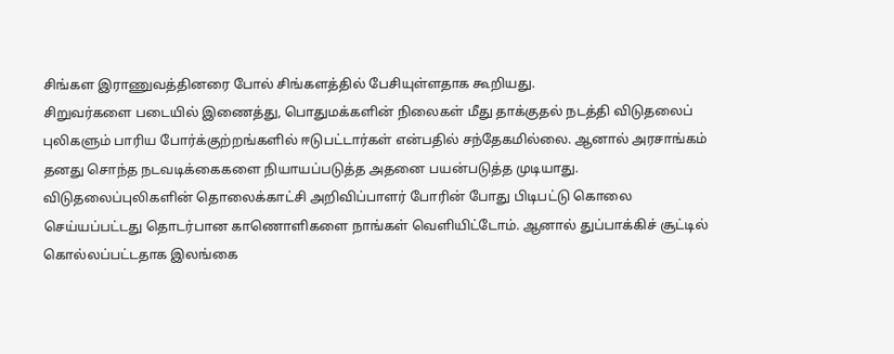சிங்கள இராணுவத்தினரை போல் சிங்களத்தில் பேசியுள்ளதாக கூறியது.
சிறுவர்களை படையில் இணைத்து, பொதுமக்களின் நிலைகள் மீது தாக்குதல் நடத்தி விடுதலைப் புலிகளும் பாரிய போர்க்குற்றங்களில் ஈடுபட்டார்கள் என்பதில் சந்தேகமில்லை. ஆனால் அரசாங்கம் தனது சொந்த நடவடிக்கைகளை நியாயப்படுத்த அதனை பயன்படுத்த முடியாது.
விடுதலைப்புலிகளின் தொலைக்காட்சி அறிவிப்பாளர் போரின் போது பிடிபட்டு கொலை செய்யப்பட்டது தொடர்பான காணொளிகளை நாங்கள் வெளியிட்டோம். ஆனால் துப்பாக்கிச் சூட்டில் கொல்லப்பட்டதாக இலங்கை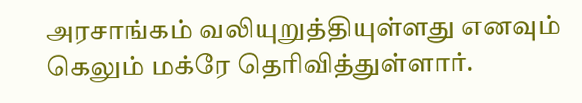அரசாங்கம் வலியுறுத்தியுள்ளது எனவும் கெலும் மக்ரே தெரிவித்துள்ளார்.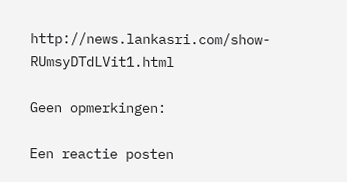http://news.lankasri.com/show-RUmsyDTdLVit1.html

Geen opmerkingen:

Een reactie posten